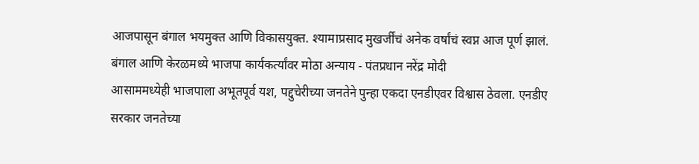आजपासून बंगाल भयमुक्त आणि विकासयुक्त. श्यामाप्रसाद मुखर्जींचं अनेक वर्षांचं स्वप्न आज पूर्ण झालं. बंगाल आणि केरळमध्ये भाजपा कार्यकर्त्यांवर मोठा अन्याय - पंतप्रधान नरेंद्र मोदी
आसाममध्येही भाजपाला अभूतपूर्व यश, पद्दुचेरीच्या जनतेने पुन्हा एकदा एनडीएवर विश्वास ठेवला. एनडीए सरकार जनतेच्या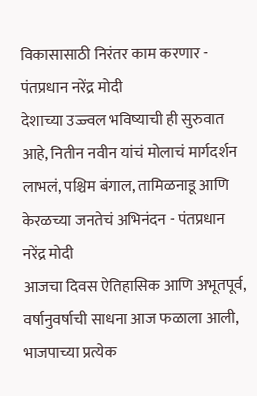विकासासाठी निरंतर काम करणार - पंतप्रधान नरेंद्र मोदी
देशाच्या उज्ज्वल भविष्याची ही सुरुवात आहे, नितीन नवीन यांचं मोलाचं मार्गदर्शन लाभलं, पश्चिम बंगाल, तामिळनाडू आणि केरळच्या जनतेचं अभिनंदन - पंतप्रधान नरेंद्र मोदी
आजचा दिवस ऐतिहासिक आणि अभूतपूर्व, वर्षानुवर्षाची साधना आज फळाला आली, भाजपाच्या प्रत्येक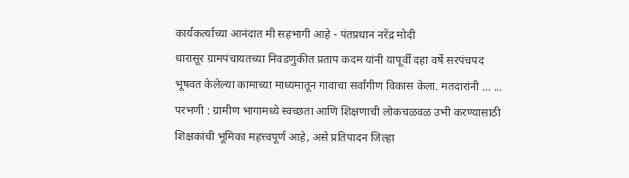कार्यकर्त्याच्या आनंदात मी सहभागी आहे - पंतप्रधान नरेंद्र मोदी
धारासूर ग्रामपंचायतच्या निवडणुकीत प्रताप कदम यांनी यापूर्वी दहा वर्षे सरपंचपद भूषवत केलेल्या कामाच्या माध्यमातून गावाचा सर्वांगीण विकास केला. मतदारांनी ... ...
परभणी : ग्रामीण भागामध्ये स्वच्छता आणि शिक्षणाची लोकचळवळ उभी करण्यासाठी शिक्षकांची भूमिका महत्त्वपूर्ण आहे, असे प्रतिपादन जिल्हा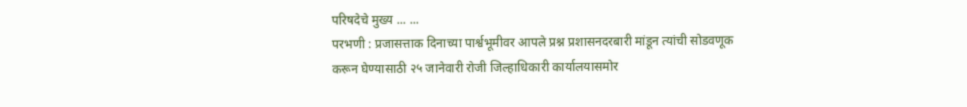परिषदेचे मुख्य ... ...
परभणी : प्रजासत्ताक दिनाच्या पार्श्वभूमीवर आपले प्रश्न प्रशासनदरबारी मांडून त्यांची सोडवणूक करून घेण्यासाठी २५ जानेवारी रोजी जिल्हाधिकारी कार्यालयासमोर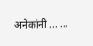अनेकांनी ... ...